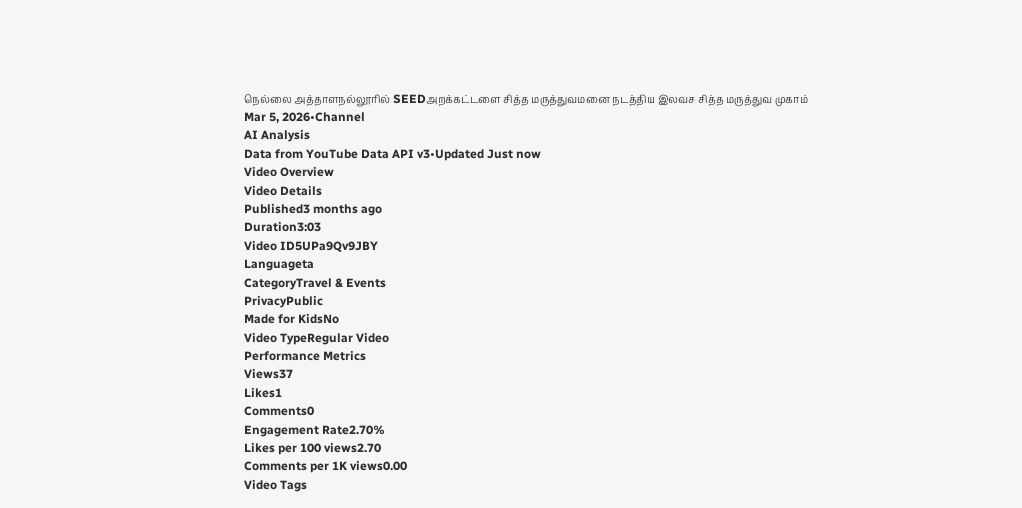நெல்லை அத்தாளநல்லூரில் SEEDஅறக்கட்டளை சித்த மருத்துவமனை நடத்திய இலவச சித்த மருத்துவ முகாம்
Mar 5, 2026•Channel
AI Analysis
Data from YouTube Data API v3•Updated Just now
Video Overview
Video Details
Published3 months ago
Duration3:03
Video ID5UPa9Qv9JBY
Languageta
CategoryTravel & Events
PrivacyPublic
Made for KidsNo
Video TypeRegular Video
Performance Metrics
Views37
Likes1
Comments0
Engagement Rate2.70%
Likes per 100 views2.70
Comments per 1K views0.00
Video Tags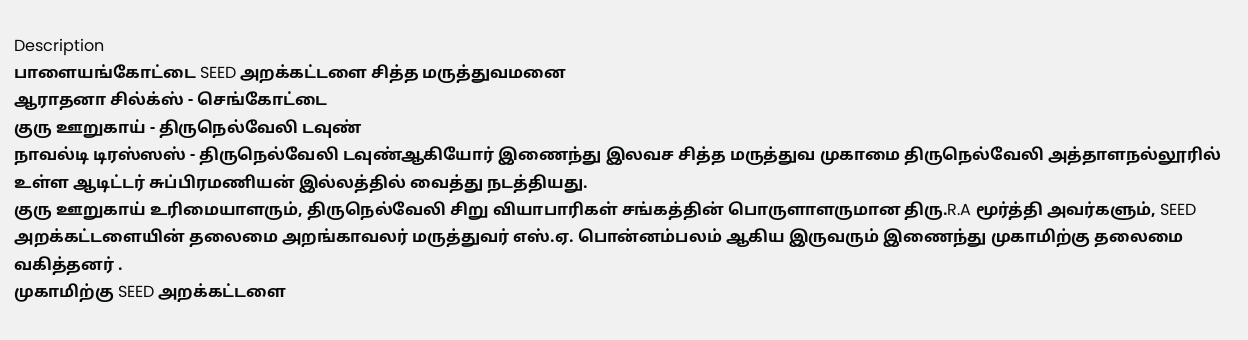Description
பாளையங்கோட்டை SEED அறக்கட்டளை சித்த மருத்துவமனை
ஆராதனா சில்க்ஸ் - செங்கோட்டை
குரு ஊறுகாய் - திருநெல்வேலி டவுண்
நாவல்டி டிரஸ்ஸஸ் - திருநெல்வேலி டவுண்ஆகியோர் இணைந்து இலவச சித்த மருத்துவ முகாமை திருநெல்வேலி அத்தாளநல்லூரில் உள்ள ஆடிட்டர் சுப்பிரமணியன் இல்லத்தில் வைத்து நடத்தியது.
குரு ஊறுகாய் உரிமையாளரும், திருநெல்வேலி சிறு வியாபாரிகள் சங்கத்தின் பொருளாளருமான திரு.R.A மூர்த்தி அவர்களும், SEED அறக்கட்டளையின் தலைமை அறங்காவலர் மருத்துவர் எஸ்.ஏ. பொன்னம்பலம் ஆகிய இருவரும் இணைந்து முகாமிற்கு தலைமை வகித்தனர் .
முகாமிற்கு SEED அறக்கட்டளை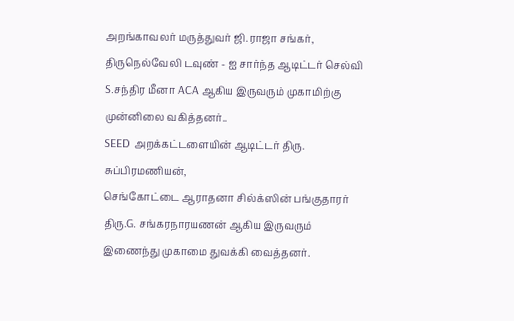அறங்காவலர் மருத்துவர் ஜி.ராஜா சங்கர், திருநெல்வேலி டவுண் - ஐ சார்ந்த ஆடிட்டர் செல்வி S.சந்திர மீனா ACA ஆகிய இருவரும் முகாமிற்கு முன்னிலை வகித்தனர்..
SEED அறக்கட்டளையின் ஆடிட்டர் திரு. சுப்பிரமணியன்,
செங்கோட்டை ஆராதனா சில்க்ஸின் பங்குதாரர் திரு.G. சங்கரநாரயணன் ஆகிய இருவரும் இணைந்து முகாமை துவக்கி வைத்தனர்.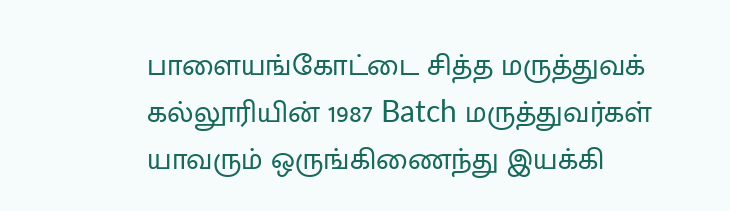பாளையங்கோட்டை சித்த மருத்துவக் கல்லூரியின் 1987 Batch மருத்துவர்கள் யாவரும் ஒருங்கிணைந்து இயக்கி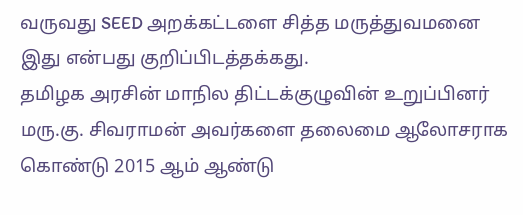வருவது SEED அறக்கட்டளை சித்த மருத்துவமனை இது என்பது குறிப்பிடத்தக்கது.
தமிழக அரசின் மாநில திட்டக்குழுவின் உறுப்பினர் மரு.கு. சிவராமன் அவர்களை தலைமை ஆலோசராக கொண்டு 2015 ஆம் ஆண்டு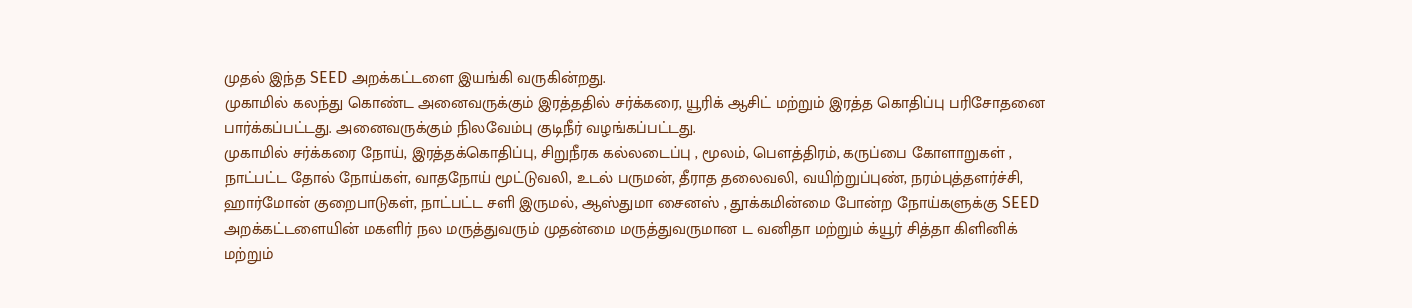முதல் இந்த SEED அறக்கட்டளை இயங்கி வருகின்றது.
முகாமில் கலந்து கொண்ட அனைவருக்கும் இரத்ததில் சர்க்கரை, யூரிக் ஆசிட் மற்றும் இரத்த கொதிப்பு பரிசோதனை பார்க்கப்பட்டது. அனைவருக்கும் நிலவேம்பு குடிநீர் வழங்கப்பட்டது.
முகாமில் சர்க்கரை நோய், இரத்தக்கொதிப்பு, சிறுநீரக கல்லடைப்பு , மூலம், பெளத்திரம், கருப்பை கோளாறுகள் , நாட்பட்ட தோல் நோய்கள், வாதநோய் மூட்டுவலி, உடல் பருமன், தீராத தலைவலி, வயிற்றுப்புண், நரம்புத்தளர்ச்சி, ஹார்மோன் குறைபாடுகள், நாட்பட்ட சளி இருமல், ஆஸ்துமா சைனஸ் , தூக்கமின்மை போன்ற நோய்களுக்கு SEED அறக்கட்டளையின் மகளிர் நல மருத்துவரும் முதன்மை மருத்துவருமான ட வனிதா மற்றும் க்யூர் சித்தா கிளினிக் மற்றும்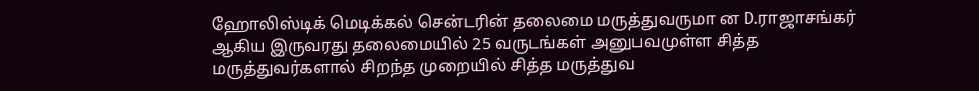ஹோலிஸ்டிக் மெடிக்கல் சென்டரின் தலைமை மருத்துவருமா ன D.ராஜாசங்கர் ஆகிய இருவரது தலைமையில் 25 வருடங்கள் அனுபவமுள்ள சித்த மருத்துவர்களால் சிறந்த முறையில் சித்த மருத்துவ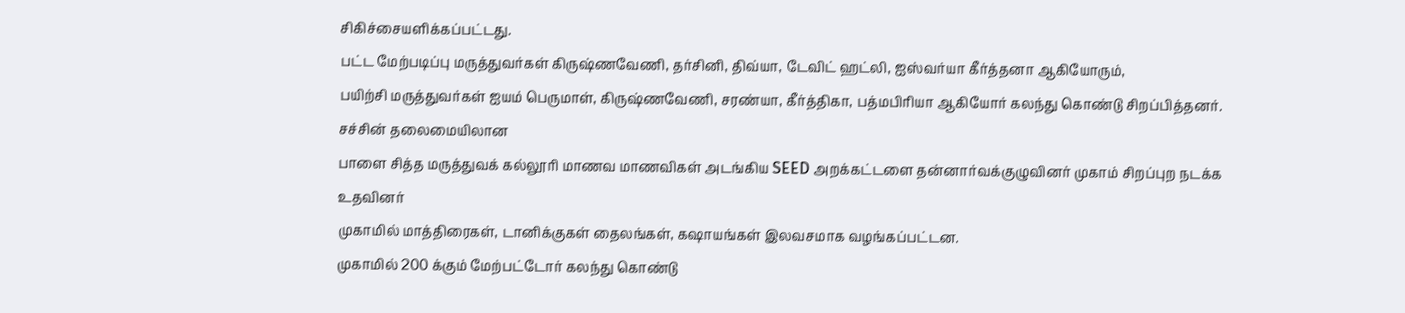சிகிச்சையளிக்கப்பட்டது.
பட்ட மேற்படிப்பு மருத்துவர்கள் கிருஷ்ணவேணி, தர்சினி, திவ்யா, டேவிட் ஹட்லி, ஐஸ்வர்யா கீர்த்தனா ஆகியோரும்,
பயிற்சி மருத்துவர்கள் ஐயம் பெருமாள், கிருஷ்ணவேணி, சரண்யா, கீர்த்திகா, பத்மபிரியா ஆகியோர் கலந்து கொண்டு சிறப்பித்தனர்.
சச்சின் தலைமையிலான
பாளை சித்த மருத்துவக் கல்லூரி மாணவ மாணவிகள் அடங்கிய SEED அறக்கட்டளை தன்னார்வக்குழுவினர் முகாம் சிறப்புற நடக்க உதவினர்
முகாமில் மாத்திரைகள், டானிக்குகள் தைலங்கள், கஷாயங்கள் இலவசமாக வழங்கப்பட்டன.
முகாமில் 200 க்கும் மேற்பட்டோர் கலந்து கொண்டு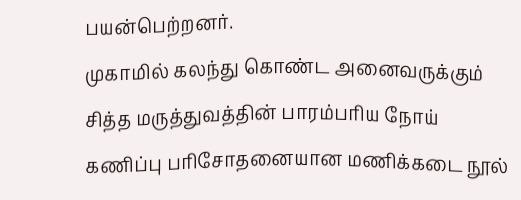பயன்பெற்றனர்.
முகாமில் கலந்து கொண்ட அனைவருக்கும் சித்த மருத்துவத்தின் பாரம்பரிய நோய் கணிப்பு பரிசோதனையான மணிக்கடை நூல்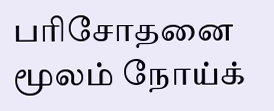பரிசோதனை மூலம் நோய்க்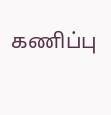கணிப்பு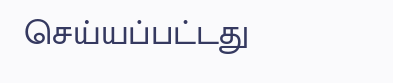செய்யப்பட்டது